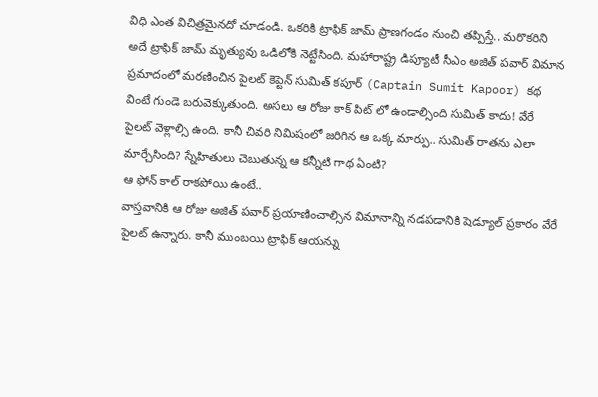విధి ఎంత విచిత్రమైనదో చూడండి. ఒకరికి ట్రాఫిక్ జామ్ ప్రాణగండం నుంచి తప్పిస్తే.. మరొకరిని అదే ట్రాఫిక్ జామ్ మృత్యువు ఒడిలోకి నెట్టేసింది. మహారాష్ట్ర డిప్యూటీ సీఎం అజిత్ పవార్ విమాన ప్రమాదంలో మరణించిన పైలట్ కెప్టెన్ సుమిత్ కపూర్ (Captain Sumit Kapoor) కథ వింటే గుండె బరువెక్కుతుంది. అసలు ఆ రోజు కాక్ పిట్ లో ఉండాల్సింది సుమిత్ కాదు! వేరే పైలట్ వెళ్లాల్సి ఉంది. కానీ చివరి నిమిషంలో జరిగిన ఆ ఒక్క మార్పు.. సుమిత్ రాతను ఎలా మార్చేసింది? స్నేహితులు చెబుతున్న ఆ కన్నీటి గాథ ఏంటి?
ఆ ఫోన్ కాల్ రాకపోయి ఉంటే..
వాస్తవానికి ఆ రోజు అజిత్ పవార్ ప్రయాణించాల్సిన విమానాన్ని నడపడానికి షెడ్యూల్ ప్రకారం వేరే పైలట్ ఉన్నారు. కానీ ముంబయి ట్రాఫిక్ ఆయన్ను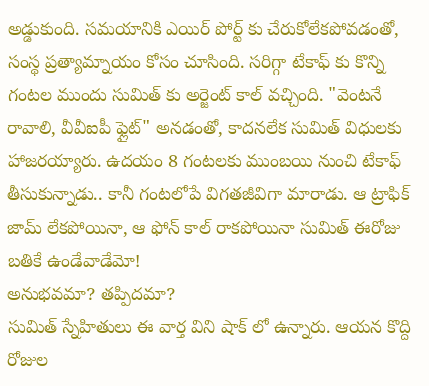అడ్డుకుంది. సమయానికి ఎయిర్ పోర్ట్ కు చేరుకోలేకపోవడంతో, సంస్థ ప్రత్యామ్నాయం కోసం చూసింది. సరిగ్గా టేకాఫ్ కు కొన్ని గంటల ముందు సుమిత్ కు అర్జెంట్ కాల్ వచ్చింది. "వెంటనే రావాలి, వీవీఐపీ ఫ్లైట్" అనడంతో, కాదనలేక సుమిత్ విధులకు హాజరయ్యారు. ఉదయం 8 గంటలకు ముంబయి నుంచి టేకాఫ్ తీసుకున్నాడు.. కానీ గంటలోపే విగతజీవిగా మారాడు. ఆ ట్రాఫిక్ జామ్ లేకపోయినా, ఆ ఫోన్ కాల్ రాకపోయినా సుమిత్ ఈరోజు బతికే ఉండేవాడేమో!
అనుభవమా? తప్పిదమా?
సుమిత్ స్నేహితులు ఈ వార్త విని షాక్ లో ఉన్నారు. ఆయన కొద్ది రోజుల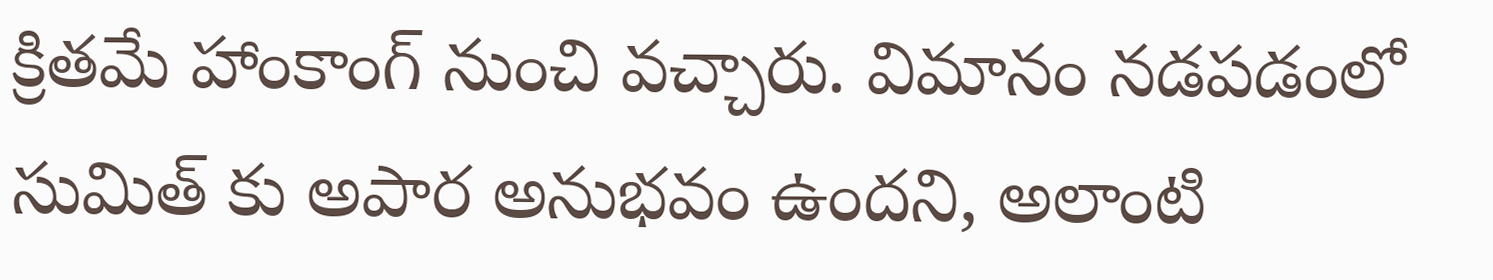క్రితమే హాంకాంగ్ నుంచి వచ్చారు. విమానం నడపడంలో సుమిత్ కు అపార అనుభవం ఉందని, అలాంటి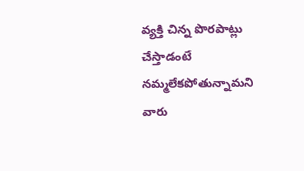వ్యక్తి చిన్న పొరపాట్లు చేస్తాడంటే నమ్మలేకపోతున్నామని వారు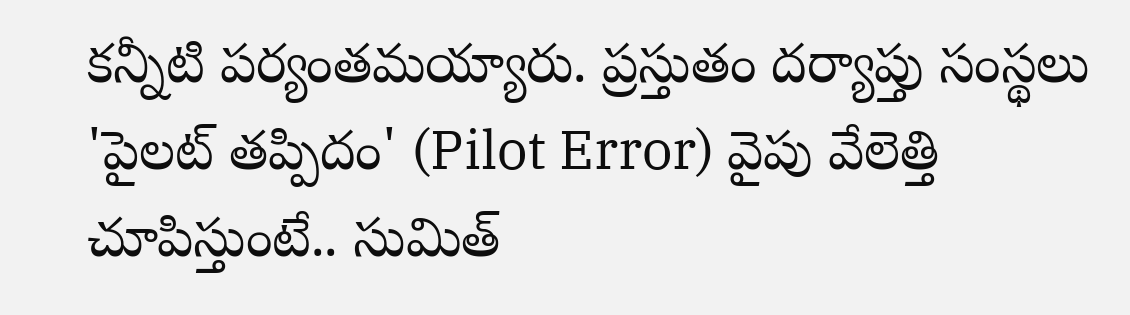కన్నీటి పర్యంతమయ్యారు. ప్రస్తుతం దర్యాప్తు సంస్థలు 'పైలట్ తప్పిదం' (Pilot Error) వైపు వేలెత్తి చూపిస్తుంటే.. సుమిత్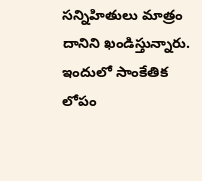సన్నిహితులు మాత్రం దానిని ఖండిస్తున్నారు. ఇందులో సాంకేతిక లోపం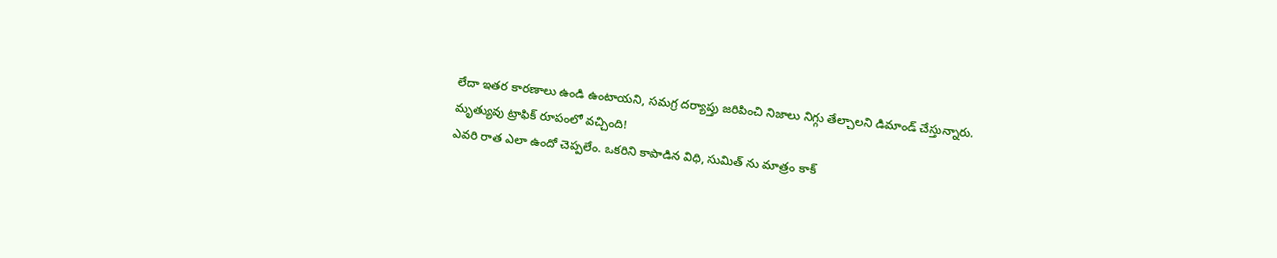లేదా ఇతర కారణాలు ఉండి ఉంటాయని, సమగ్ర దర్యాప్తు జరిపించి నిజాలు నిగ్గు తేల్చాలని డిమాండ్ చేస్తున్నారు.
మృత్యువు ట్రాఫిక్ రూపంలో వచ్చింది!
ఎవరి రాత ఎలా ఉందో చెప్పలేం. ఒకరిని కాపాడిన విధి, సుమిత్ ను మాత్రం కాక్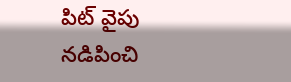పిట్ వైపు నడిపించి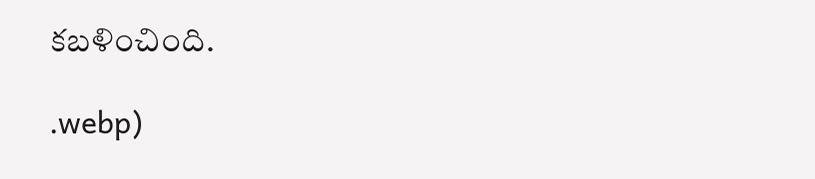కబళించింది.

.webp)